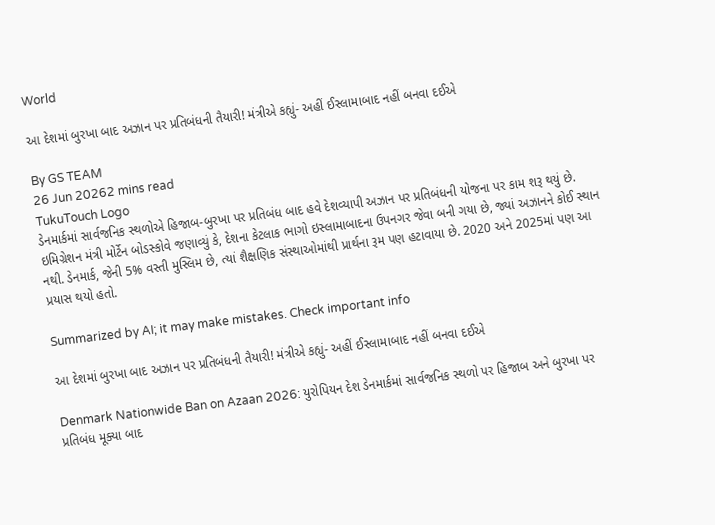World

આ દેશમાં બુરખા બાદ અઝાન પર પ્રતિબંધની તૈયારી! મંત્રીએ કહ્યું- અહીં ઈસ્લામાબાદ નહીં બનવા દઈએ

By GS TEAM
26 Jun 20262 mins read
TukuTouch Logo
ડેનમાર્કમાં સાર્વજનિક સ્થળોએ હિજાબ-બુરખા પર પ્રતિબંધ બાદ હવે દેશવ્યાપી અઝાન પર પ્રતિબંધની યોજના પર કામ શરૂ થયું છે. ઇમિગ્રેશન મંત્રી મોર્ટેન બોડસ્કોવે જણાવ્યું કે, દેશના કેટલાક ભાગો ઇસ્લામાબાદના ઉપનગર જેવા બની ગયા છે, જ્યાં અઝાનને કોઈ સ્થાન નથી. ડેનમાર્ક, જેની 5% વસ્તી મુસ્લિમ છે, ત્યાં શૈક્ષણિક સંસ્થાઓમાંથી પ્રાર્થના રૂમ પણ હટાવાયા છે. 2020 અને 2025માં પણ આ પ્રયાસ થયો હતો.

Summarized by AI; it may make mistakes. Check important info

આ દેશમાં બુરખા બાદ અઝાન પર પ્રતિબંધની તૈયારી! મંત્રીએ કહ્યું- અહીં ઈસ્લામાબાદ નહીં બનવા દઈએ

Denmark Nationwide Ban on Azaan 2026: યુરોપિયન દેશ ડેનમાર્કમાં સાર્વજનિક સ્થળો પર હિજાબ અને બુરખા પર પ્રતિબંધ મૂક્યા બાદ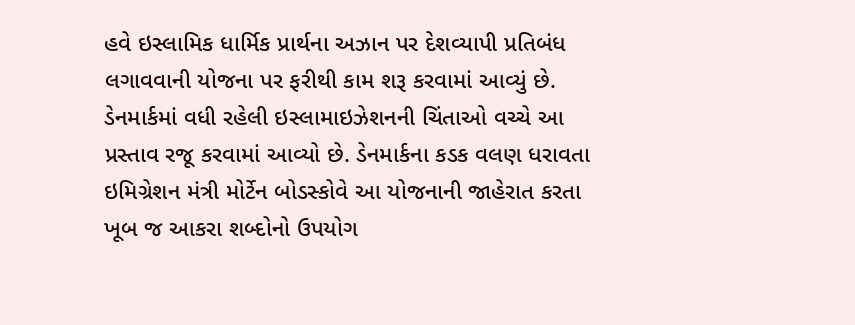હવે ઇસ્લામિક ધાર્મિક પ્રાર્થના અઝાન પર દેશવ્યાપી પ્રતિબંધ લગાવવાની યોજના પર ફરીથી કામ શરૂ કરવામાં આવ્યું છે. ડેનમાર્કમાં વધી રહેલી ઇસ્લામાઇઝેશનની ચિંતાઓ વચ્ચે આ પ્રસ્તાવ રજૂ કરવામાં આવ્યો છે. ડેનમાર્કના કડક વલણ ધરાવતા ઇમિગ્રેશન મંત્રી મોર્ટેન બોડસ્કોવે આ યોજનાની જાહેરાત કરતા ખૂબ જ આકરા શબ્દોનો ઉપયોગ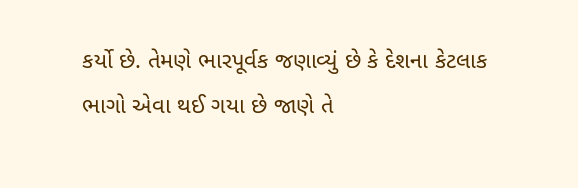કર્યો છે. તેમણે ભારપૂર્વક જણાવ્યું છે કે દેશના કેટલાક ભાગો એવા થઈ ગયા છે જાણે તે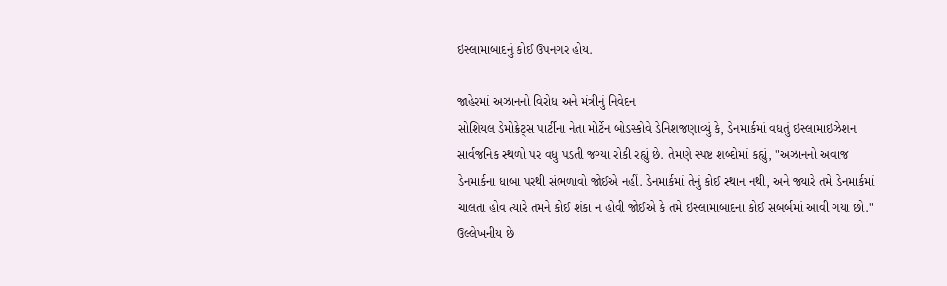ઇસ્લામાબાદનું કોઈ ઉપનગર હોય.

જાહેરમાં અઝાનનો વિરોધ અને મંત્રીનું નિવેદન
સોશિયલ ડેમોક્રેટ્સ પાર્ટીના નેતા મોર્ટેન બોડસ્કોવે ડેનિશજણાવ્યું કે, ડેનમાર્કમાં વધતું ઇસ્લામાઇઝેશન સાર્વજનિક સ્થળો પર વધુ પડતી જગ્યા રોકી રહ્યું છે. તેમણે સ્પષ્ટ શબ્દોમાં કહ્યું, "અઝાનનો અવાજ ડેનમાર્કના ધાબા પરથી સંભળાવો જોઈએ નહીં. ડેનમાર્કમાં તેનું કોઈ સ્થાન નથી, અને જ્યારે તમે ડેનમાર્કમાં ચાલતા હોવ ત્યારે તમને કોઈ શંકા ન હોવી જોઈએ કે તમે ઇસ્લામાબાદના કોઈ સબર્બમાં આવી ગયા છો." ઉલ્લેખનીય છે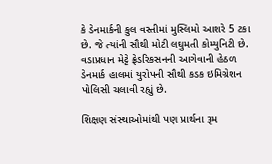કે ડેનમાર્કની કુલ વસ્તીમાં મુસ્લિમો આશરે 5 ટકા છે. જે ત્યાંની સૌથી મોટી લઘુમતી કોમ્યુનિટી છે. વડાપ્રધાન મેટ્ટે ફ્રેડરિકસનની આગેવાની હેઠળ ડેનમાર્ક હાલમાં યુરોપની સૌથી કડક ઇમિગ્રેશન પોલિસી ચલાવી રહ્યું છે.

શિક્ષણ સંસ્થાઓમાંથી પણ પ્રાર્થના રૂમ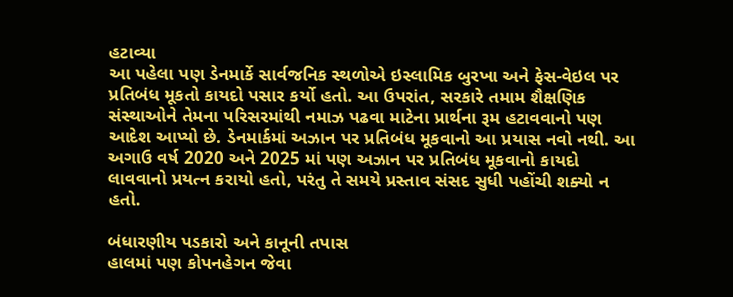હટાવ્યા
આ પહેલા પણ ડેનમાર્કે સાર્વજનિક સ્થળોએ ઇસ્લામિક બુરખા અને ફેસ-વેઇલ પર પ્રતિબંધ મૂકતો કાયદો પસાર કર્યો હતો. આ ઉપરાંત, સરકારે તમામ શૈક્ષણિક સંસ્થાઓને તેમના પરિસરમાંથી નમાઝ પઢવા માટેના પ્રાર્થના રૂમ હટાવવાનો પણ આદેશ આપ્યો છે. ડેનમાર્કમાં અઝાન પર પ્રતિબંધ મૂકવાનો આ પ્રયાસ નવો નથી. આ અગાઉ વર્ષ 2020 અને 2025 માં પણ અઝાન પર પ્રતિબંધ મૂકવાનો કાયદો લાવવાનો પ્રયત્ન કરાયો હતો, પરંતુ તે સમયે પ્રસ્તાવ સંસદ સુધી પહોંચી શક્યો ન હતો.

બંધારણીય પડકારો અને કાનૂની તપાસ
હાલમાં પણ કોપનહેગન જેવા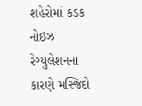શહેરોમાં કડક નોઇઝ રેગ્યુલેશનના કારણે મસ્જિદો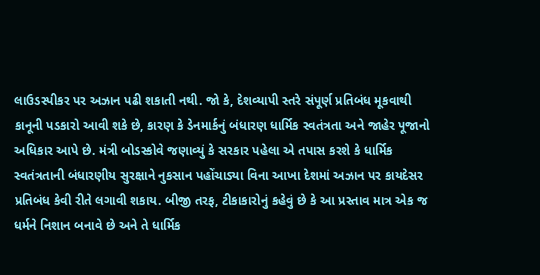લાઉડસ્પીકર પર અઝાન પઢી શકાતી નથી. જો કે, દેશવ્યાપી સ્તરે સંપૂર્ણ પ્રતિબંધ મૂકવાથી કાનૂની પડકારો આવી શકે છે, કારણ કે ડેનમાર્કનું બંધારણ ધાર્મિક સ્વતંત્રતા અને જાહેર પૂજાનો અધિકાર આપે છે. મંત્રી બોડસ્કોવે જણાવ્યું કે સરકાર પહેલા એ તપાસ કરશે કે ધાર્મિક સ્વતંત્રતાની બંધારણીય સુરક્ષાને નુકસાન પહોંચાડ્યા વિના આખા દેશમાં અઝાન પર કાયદેસર પ્રતિબંધ કેવી રીતે લગાવી શકાય. બીજી તરફ, ટીકાકારોનું કહેવું છે કે આ પ્રસ્તાવ માત્ર એક જ ધર્મને નિશાન બનાવે છે અને તે ધાર્મિક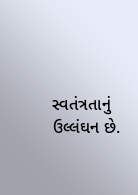સ્વતંત્રતાનું ઉલ્લંઘન છે.